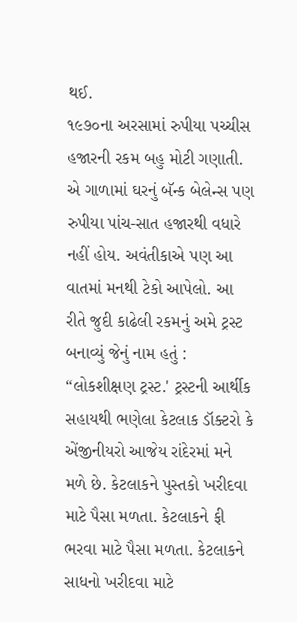થઈ.
૧૯૭૦ના અરસામાં રુપીયા પચ્ચીસ હજારની રકમ બહુ મોટી ગણાતી. એ ગાળામાં ઘરનું બૅન્ક બેલેન્સ પણ રુપીયા પાંચ-સાત હજારથી વધારે નહીં હોય. અવંતીકાએ પણ આ વાતમાં મનથી ટેકો આપેલો. આ રીતે જુદી કાઢેલી રકમનું અમે ટ્રસ્ટ બનાવ્યું જેનું નામ હતું : “લોકશીક્ષણ ટ્રસ્ટ.' ટ્રસ્ટની આર્થીક સહાયથી ભણેલા કેટલાક ડૉક્ટરો કે એંજીનીયરો આજેય રાંદેરમાં મને મળે છે. કેટલાકને પુસ્તકો ખરીદવા માટે પૈસા મળતા. કેટલાકને ફી ભરવા માટે પૈસા મળતા. કેટલાકને સાધનો ખરીદવા માટે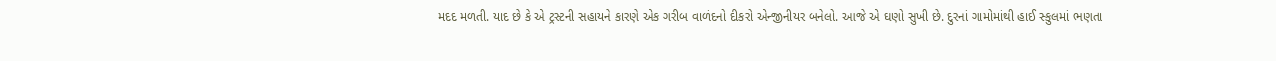મદદ મળતી. યાદ છે કે એ ટ્રસ્ટની સહાયને કારણે એક ગરીબ વાળંદનો દીકરો એન્જીનીયર બનેલો. આજે એ ઘણો સુખી છે. દુરનાં ગામોમાંથી હાઈ સ્કુલમાં ભણતા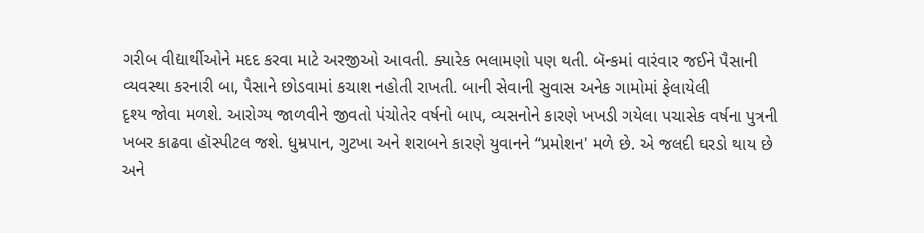ગરીબ વીદ્યાર્થીઓને મદદ કરવા માટે અરજીઓ આવતી. ક્યારેક ભલામણો પણ થતી. બૅન્કમાં વારંવાર જઈને પૈસાની વ્યવસ્થા કરનારી બા, પૈસાને છોડવામાં કચાશ નહોતી રાખતી. બાની સેવાની સુવાસ અનેક ગામોમાં ફેલાયેલી
દૃશ્ય જોવા મળશે. આરોગ્ય જાળવીને જીવતો પંચોતેર વર્ષનો બાપ, વ્યસનોને કારણે ખખડી ગયેલા પચાસેક વર્ષના પુત્રની ખબર કાઢવા હૉસ્પીટલ જશે. ધુમ્રપાન, ગુટખા અને શરાબને કારણે યુવાનને “પ્રમોશન' મળે છે. એ જલદી ઘરડો થાય છે અને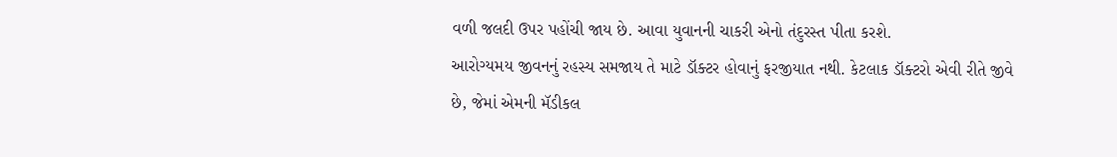વળી જલદી ઉપર પહોંચી જાય છે. આવા યુવાનની ચાકરી એનો તંદુરસ્ત પીતા કરશે.
આરોગ્યમય જીવનનું રહસ્ય સમજાય તે માટે ડૉક્ટર હોવાનું ફરજીયાત નથી. કેટલાક ડૉક્ટરો એવી રીતે જીવે છે, જેમાં એમની મૅડીકલ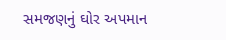સમજણનું ઘોર અપમાન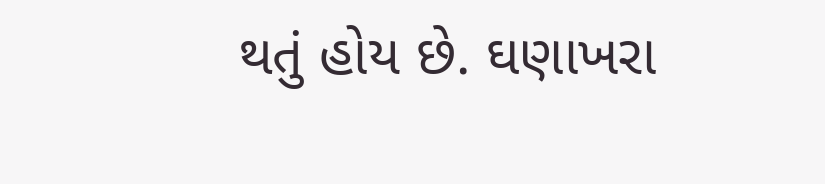થતું હોય છે. ઘણાખરા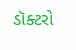ડૉક્ટરો